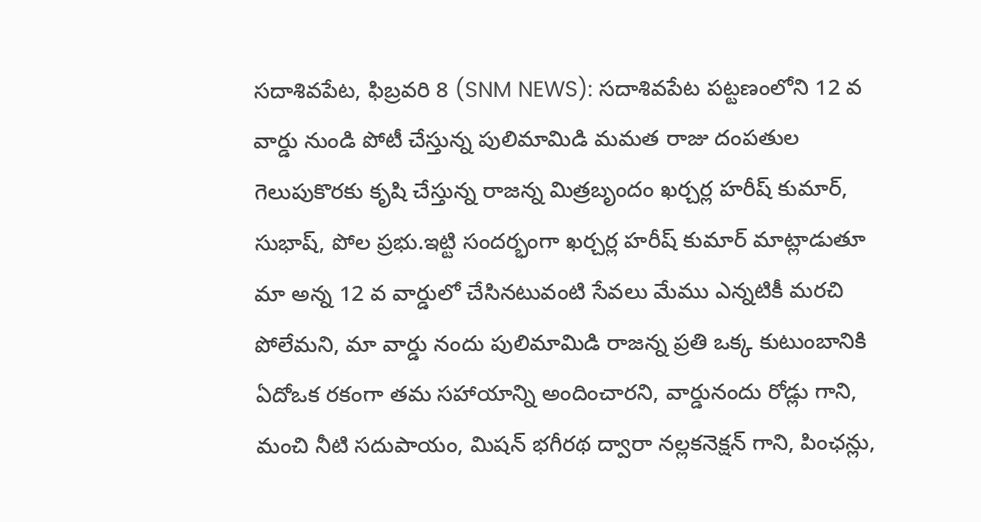సదాశివపేట, ఫిబ్రవరి 8 (SNM NEWS): సదాశివపేట పట్టణంలోని 12 వ వార్డు నుండి పోటీ చేస్తున్న పులిమామిడి మమత రాజు దంపతుల గెలుపుకొరకు కృషి చేస్తున్న రాజన్న మిత్రబృందం ఖర్చర్ల హరీష్ కుమార్, సుభాష్, పోల ప్రభు.ఇట్టి సందర్భంగా ఖర్చర్ల హరీష్ కుమార్ మాట్లాడుతూ మా అన్న 12 వ వార్డులో చేసినటువంటి సేవలు మేము ఎన్నటికీ మరచి పోలేమని, మా వార్డు నందు పులిమామిడి రాజన్న ప్రతి ఒక్క కుటుంబానికి ఏదోఒక రకంగా తమ సహాయాన్ని అందించారని, వార్డునందు రోడ్లు గాని, మంచి నీటి సదుపాయం, మిషన్ భగీరథ ద్వారా నల్లకనెక్షన్ గాని, పింఛన్లు,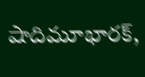షాదిమూభారక్,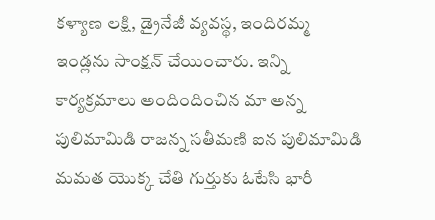కళ్యాణ లక్షి, డ్రైనేజీ వ్యవస్థ, ఇందిరమ్మ ఇండ్లను సాంక్షన్ చేయించారు. ఇన్ని కార్యక్రమాలు అందిందించిన మా అన్న పులిమామిడి రాజన్న సతీమణి ఐన పులిమామిడి మమత యొక్క చేతి గుర్తుకు ఓటేసి భారీ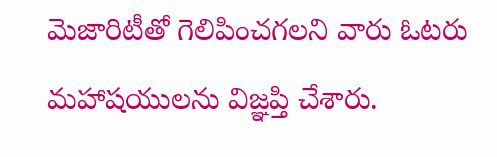మెజారిటీతో గెలిపించగలని వారు ఓటరు మహాషయులను విజ్ఞప్తి చేశారు.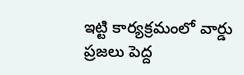ఇట్టి కార్యక్రమంలో వార్డు ప్రజలు పెద్ద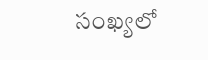సంఖ్యలో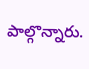పాల్గొన్నారు.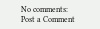No comments:
Post a Comment